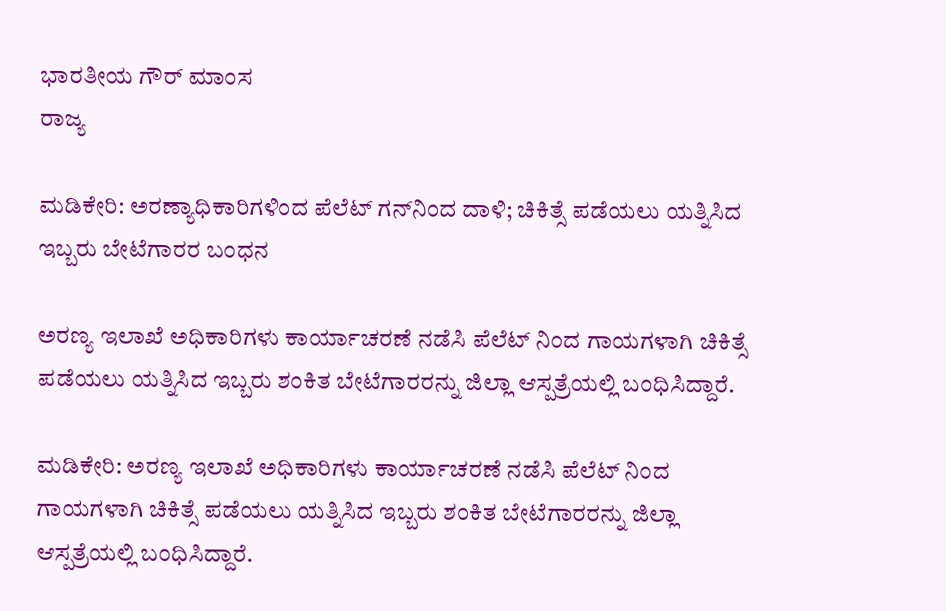ಭಾರತೀಯ ಗೌರ್ ಮಾಂಸ
ರಾಜ್ಯ

ಮಡಿಕೇರಿ: ಅರಣ್ಯಾಧಿಕಾರಿಗಳಿಂದ ಪೆಲೆಟ್ ಗನ್‌ನಿಂದ ದಾಳಿ; ಚಿಕಿತ್ಸೆ ಪಡೆಯಲು ಯತ್ನಿಸಿದ ಇಬ್ಬರು ಬೇಟೆಗಾರರ ಬಂಧನ

ಅರಣ್ಯ ಇಲಾಖೆ ಅಧಿಕಾರಿಗಳು ಕಾರ್ಯಾಚರಣೆ ನಡೆಸಿ ಪೆಲೆಟ್ ನಿಂದ ಗಾಯಗಳಾಗಿ ಚಿಕಿತ್ಸೆ ಪಡೆಯಲು ಯತ್ನಿಸಿದ ಇಬ್ಬರು ಶಂಕಿತ ಬೇಟೆಗಾರರನ್ನು ಜಿಲ್ಲಾ ಆಸ್ಪತ್ರೆಯಲ್ಲಿ ಬಂಧಿಸಿದ್ದಾರೆ.

ಮಡಿಕೇರಿ: ಅರಣ್ಯ ಇಲಾಖೆ ಅಧಿಕಾರಿಗಳು ಕಾರ್ಯಾಚರಣೆ ನಡೆಸಿ ಪೆಲೆಟ್ ನಿಂದ ಗಾಯಗಳಾಗಿ ಚಿಕಿತ್ಸೆ ಪಡೆಯಲು ಯತ್ನಿಸಿದ ಇಬ್ಬರು ಶಂಕಿತ ಬೇಟೆಗಾರರನ್ನು ಜಿಲ್ಲಾ ಆಸ್ಪತ್ರೆಯಲ್ಲಿ ಬಂಧಿಸಿದ್ದಾರೆ.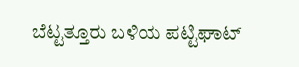ಬೆಟ್ಟತ್ತೂರು ಬಳಿಯ ಪಟ್ಟಿಘಾಟ್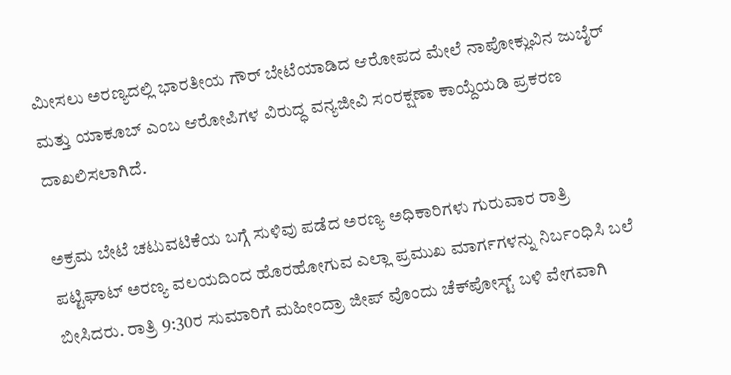ಮೀಸಲು ಅರಣ್ಯದಲ್ಲಿ ಭಾರತೀಯ ಗೌರ್ ಬೇಟೆಯಾಡಿದ ಆರೋಪದ ಮೇಲೆ ನಾಪೋಕ್ಲುವಿನ ಜುಬೈರ್ ಮತ್ತು ಯಾಕೂಬ್ ಎಂಬ ಆರೋಪಿಗಳ ವಿರುದ್ಧ ವನ್ಯಜೀವಿ ಸಂರಕ್ಷಣಾ ಕಾಯ್ದೆಯಡಿ ಪ್ರಕರಣ ದಾಖಲಿಸಲಾಗಿದೆ.

ಅಕ್ರಮ ಬೇಟೆ ಚಟುವಟಿಕೆಯ ಬಗ್ಗೆ ಸುಳಿವು ಪಡೆದ ಅರಣ್ಯ ಅಧಿಕಾರಿಗಳು ಗುರುವಾರ ರಾತ್ರಿ ಪಟ್ಟಿಘಾಟ್ ಅರಣ್ಯ ವಲಯದಿಂದ ಹೊರಹೋಗುವ ಎಲ್ಲಾ ಪ್ರಮುಖ ಮಾರ್ಗಗಳನ್ನು ನಿರ್ಬಂಧಿಸಿ ಬಲೆ ಬೀಸಿದರು. ರಾತ್ರಿ 9:30ರ ಸುಮಾರಿಗೆ ಮಹೀಂದ್ರಾ ಜೀಪ್ ವೊಂದು ಚೆಕ್‌ಪೋಸ್ಟ್‌ ಬಳಿ ವೇಗವಾಗಿ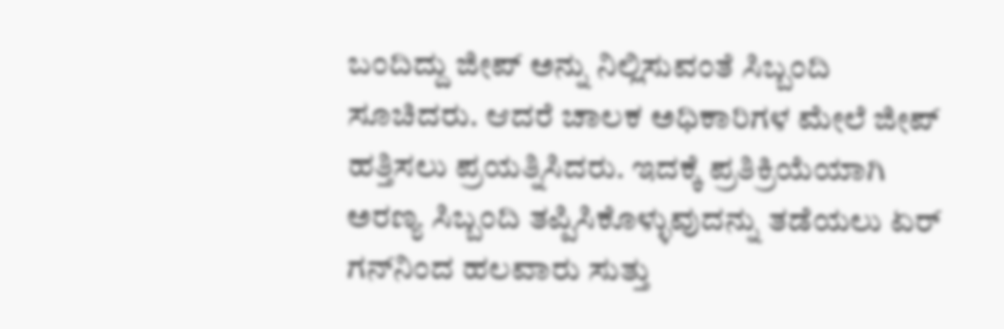ಬಂದಿದ್ದು ಜೀಪ್ ಅನ್ನು ನಿಲ್ಲಿಸುವಂತೆ ಸಿಬ್ಬಂದಿ ಸೂಚಿದರು. ಆದರೆ ಚಾಲಕ ಅಧಿಕಾರಿಗಳ ಮೇಲೆ ಜೀಪ್ ಹತ್ತಿಸಲು ಪ್ರಯತ್ನಿಸಿದರು. ಇದಕ್ಕೆ ಪ್ರತಿಕ್ರಿಯೆಯಾಗಿ ಅರಣ್ಯ ಸಿಬ್ಬಂದಿ ತಪ್ಪಿಸಿಕೊಳ್ಳುವುದನ್ನು ತಡೆಯಲು ಏರ್ ಗನ್‌ನಿಂದ ಹಲವಾರು ಸುತ್ತು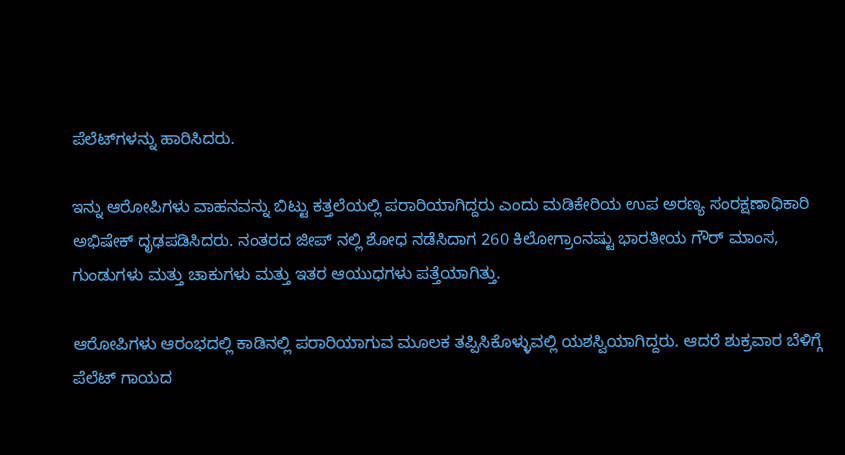ಪೆಲೆಟ್‌ಗಳನ್ನು ಹಾರಿಸಿದರು.

ಇನ್ನು ಆರೋಪಿಗಳು ವಾಹನವನ್ನು ಬಿಟ್ಟು ಕತ್ತಲೆಯಲ್ಲಿ ಪರಾರಿಯಾಗಿದ್ದರು ಎಂದು ಮಡಿಕೇರಿಯ ಉಪ ಅರಣ್ಯ ಸಂರಕ್ಷಣಾಧಿಕಾರಿ ಅಭಿಷೇಕ್ ದೃಢಪಡಿಸಿದರು. ನಂತರದ ಜೀಪ್ ನಲ್ಲಿ ಶೋಧ ನಡೆಸಿದಾಗ 260 ಕಿಲೋಗ್ರಾಂನಷ್ಟು ಭಾರತೀಯ ಗೌರ್ ಮಾಂಸ, ಗುಂಡುಗಳು ಮತ್ತು ಚಾಕುಗಳು ಮತ್ತು ಇತರ ಆಯುಧಗಳು ಪತ್ತೆಯಾಗಿತ್ತು.

ಆರೋಪಿಗಳು ಆರಂಭದಲ್ಲಿ ಕಾಡಿನಲ್ಲಿ ಪರಾರಿಯಾಗುವ ಮೂಲಕ ತಪ್ಪಿಸಿಕೊಳ್ಳುವಲ್ಲಿ ಯಶಸ್ವಿಯಾಗಿದ್ದರು. ಆದರೆ ಶುಕ್ರವಾರ ಬೆಳಿಗ್ಗೆ ಪೆಲೆಟ್ ಗಾಯದ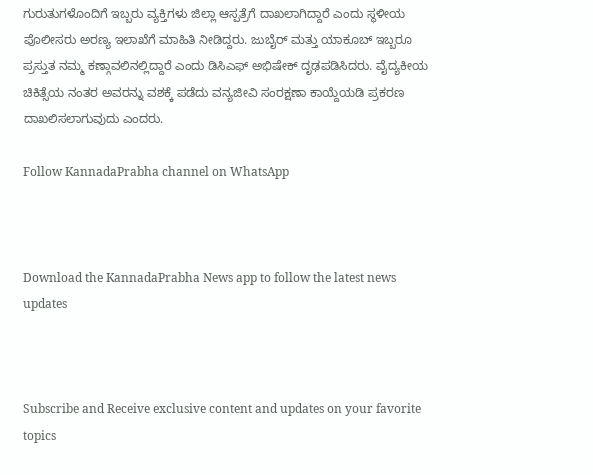ಗುರುತುಗಳೊಂದಿಗೆ ಇಬ್ಬರು ವ್ಯಕ್ತಿಗಳು ಜಿಲ್ಲಾ ಆಸ್ಪತ್ರೆಗೆ ದಾಖಲಾಗಿದ್ದಾರೆ ಎಂದು ಸ್ಥಳೀಯ ಪೊಲೀಸರು ಅರಣ್ಯ ಇಲಾಖೆಗೆ ಮಾಹಿತಿ ನೀಡಿದ್ದರು. ಜುಬೈರ್ ಮತ್ತು ಯಾಕೂಬ್ ಇಬ್ಬರೂ ಪ್ರಸ್ತುತ ನಮ್ಮ ಕಣ್ಗಾವಲಿನಲ್ಲಿದ್ದಾರೆ ಎಂದು ಡಿಸಿಎಫ್ ಅಭಿಷೇಕ್ ದೃಢಪಡಿಸಿದರು. ವೈದ್ಯಕೀಯ ಚಿಕಿತ್ಸೆಯ ನಂತರ ಅವರನ್ನು ವಶಕ್ಕೆ ಪಡೆದು ವನ್ಯಜೀವಿ ಸಂರಕ್ಷಣಾ ಕಾಯ್ದೆಯಡಿ ಪ್ರಕರಣ ದಾಖಲಿಸಲಾಗುವುದು ಎಂದರು.

Follow KannadaPrabha channel on WhatsApp



Download the KannadaPrabha News app to follow the latest news updates



Subscribe and Receive exclusive content and updates on your favorite topics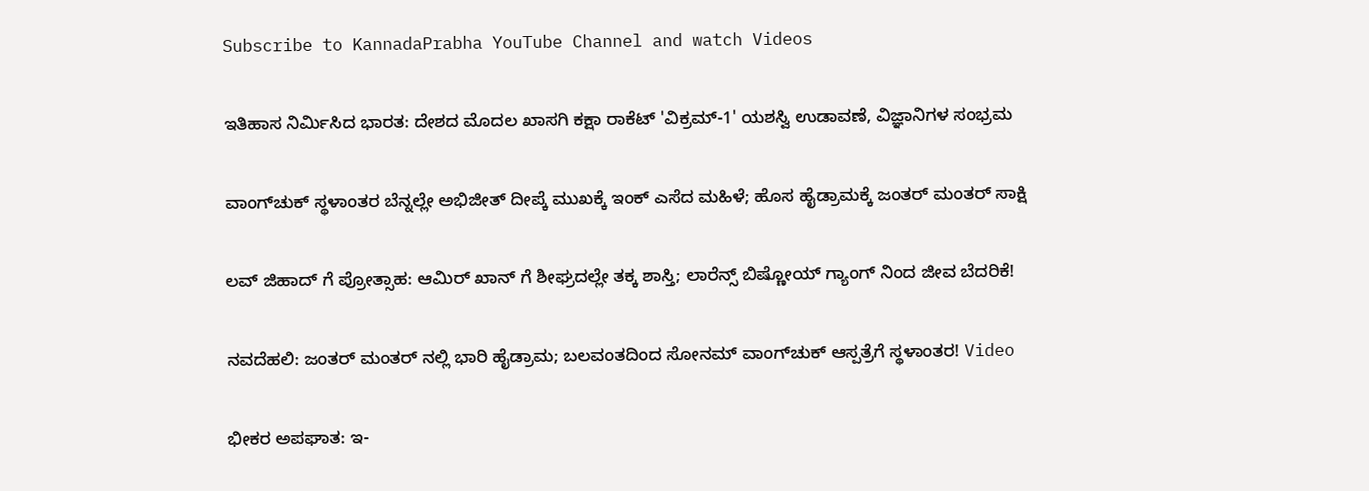Subscribe to KannadaPrabha YouTube Channel and watch Videos

ಇತಿಹಾಸ ನಿರ್ಮಿಸಿದ ಭಾರತ: ದೇಶದ ಮೊದಲ ಖಾಸಗಿ ಕಕ್ಷಾ ರಾಕೆಟ್ 'ವಿಕ್ರಮ್-1' ಯಶಸ್ವಿ ಉಡಾವಣೆ, ವಿಜ್ಞಾನಿಗಳ ಸಂಭ್ರಮ

ವಾಂಗ್‌ಚುಕ್ ಸ್ಥಳಾಂತರ ಬೆನ್ನಲ್ಲೇ ಅಭಿಜೀತ್ ದೀಪ್ಕೆ ಮುಖಕ್ಕೆ ಇಂಕ್ ಎಸೆದ ಮಹಿಳೆ; ಹೊಸ ಹೈಡ್ರಾಮಕ್ಕೆ ಜಂತರ್ ಮಂತರ್‌ ಸಾಕ್ಷಿ

ಲವ್ ಜಿಹಾದ್ ಗೆ ಪ್ರೋತ್ಸಾಹ: ಆಮಿರ್ ಖಾನ್ ಗೆ ಶೀಘ್ರದಲ್ಲೇ ತಕ್ಕ ಶಾಸ್ತಿ; ಲಾರೆನ್ಸ್ ಬಿಷ್ಣೋಯ್ ಗ್ಯಾಂಗ್ ನಿಂದ ಜೀವ ಬೆದರಿಕೆ!

ನವದೆಹಲಿ: ಜಂತರ್ ಮಂತರ್ ನಲ್ಲಿ ಭಾರಿ ಹೈಡ್ರಾಮ; ಬಲವಂತದಿಂದ ಸೋನಮ್ ವಾಂಗ್‌ಚುಕ್ ಆಸ್ಪತ್ರೆಗೆ ಸ್ಥಳಾಂತರ! Video

ಭೀಕರ ಅಪಘಾತ: ಇ-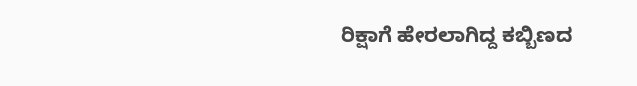ರಿಕ್ಷಾಗೆ ಹೇರಲಾಗಿದ್ದ ಕಬ್ಬಿಣದ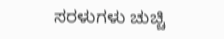ಸರಳುಗಳು ಚುಚ್ಚಿ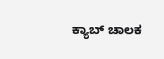ಕ್ಯಾಬ್ ಚಾಲಕ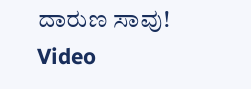ದಾರುಣ ಸಾವು! Video